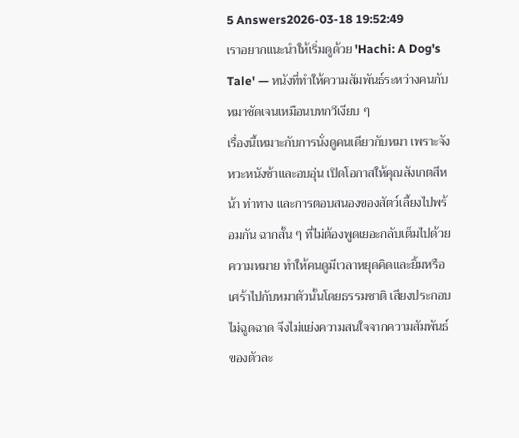5 Answers2026-03-18 19:52:49
เราอยากแนะนำให้เริ่มดูด้วย 'Hachi: A Dog's Tale' — หนังที่ทำให้ความสัมพันธ์ระหว่างคนกับหมาชัดเจนเหมือนบทกวีเงียบ ๆ
เรื่องนี้เหมาะกับการนั่งดูคนเดียวกับหมา เพราะจังหวะหนังช้าและอบอุ่น เปิดโอกาสให้คุณสังเกตสีหน้า ท่าทาง และการตอบสนองของสัตว์เลี้ยงไปพร้อมกัน ฉากสั้น ๆ ที่ไม่ต้องพูดเยอะกลับเต็มไปด้วยความหมาย ทำให้คนดูมีเวลาหยุดคิดและยิ้มหรือเศร้าไปกับหมาตัวนั้นโดยธรรมชาติ เสียงประกอบไม่ฉูดฉาด จึงไม่แย่งความสนใจจากความสัมพันธ์ของตัวละ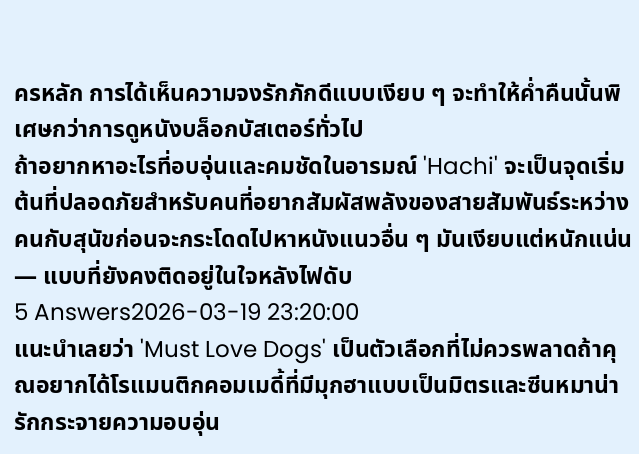ครหลัก การได้เห็นความจงรักภักดีแบบเงียบ ๆ จะทำให้ค่ำคืนนั้นพิเศษกว่าการดูหนังบล็อกบัสเตอร์ทั่วไป
ถ้าอยากหาอะไรที่อบอุ่นและคมชัดในอารมณ์ 'Hachi' จะเป็นจุดเริ่มต้นที่ปลอดภัยสำหรับคนที่อยากสัมผัสพลังของสายสัมพันธ์ระหว่างคนกับสุนัขก่อนจะกระโดดไปหาหนังแนวอื่น ๆ มันเงียบแต่หนักแน่น — แบบที่ยังคงติดอยู่ในใจหลังไฟดับ
5 Answers2026-03-19 23:20:00
แนะนำเลยว่า 'Must Love Dogs' เป็นตัวเลือกที่ไม่ควรพลาดถ้าคุณอยากได้โรแมนติกคอมเมดี้ที่มีมุกฮาแบบเป็นมิตรและซีนหมาน่ารักกระจายความอบอุ่น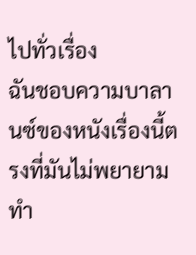ไปทั่วเรื่อง
ฉันชอบความบาลานซ์ของหนังเรื่องนี้ตรงที่มันไม่พยายามทำ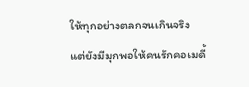ให้ทุกอย่างตลกจนเกินจริง แต่ยังมีมุกพอให้คนรักคอเมดี้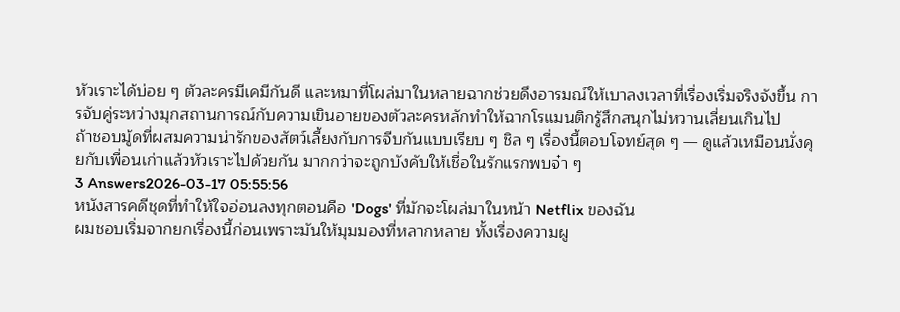หัวเราะได้บ่อย ๆ ตัวละครมีเคมีกันดี และหมาที่โผล่มาในหลายฉากช่วยดึงอารมณ์ให้เบาลงเวลาที่เรื่องเริ่มจริงจังขึ้น การจับคู่ระหว่างมุกสถานการณ์กับความเขินอายของตัวละครหลักทำให้ฉากโรแมนติกรู้สึกสนุกไม่หวานเลี่ยนเกินไป
ถ้าชอบมู้ดที่ผสมความน่ารักของสัตว์เลี้ยงกับการจีบกันแบบเรียบ ๆ ชิล ๆ เรื่องนี้ตอบโจทย์สุด ๆ — ดูแล้วเหมือนนั่งคุยกับเพื่อนเก่าแล้วหัวเราะไปด้วยกัน มากกว่าจะถูกบังคับให้เชื่อในรักแรกพบจ๋า ๆ
3 Answers2026-03-17 05:55:56
หนังสารคดีชุดที่ทำให้ใจอ่อนลงทุกตอนคือ 'Dogs' ที่มักจะโผล่มาในหน้า Netflix ของฉัน
ผมชอบเริ่มจากยกเรื่องนี้ก่อนเพราะมันให้มุมมองที่หลากหลาย ทั้งเรื่องความผู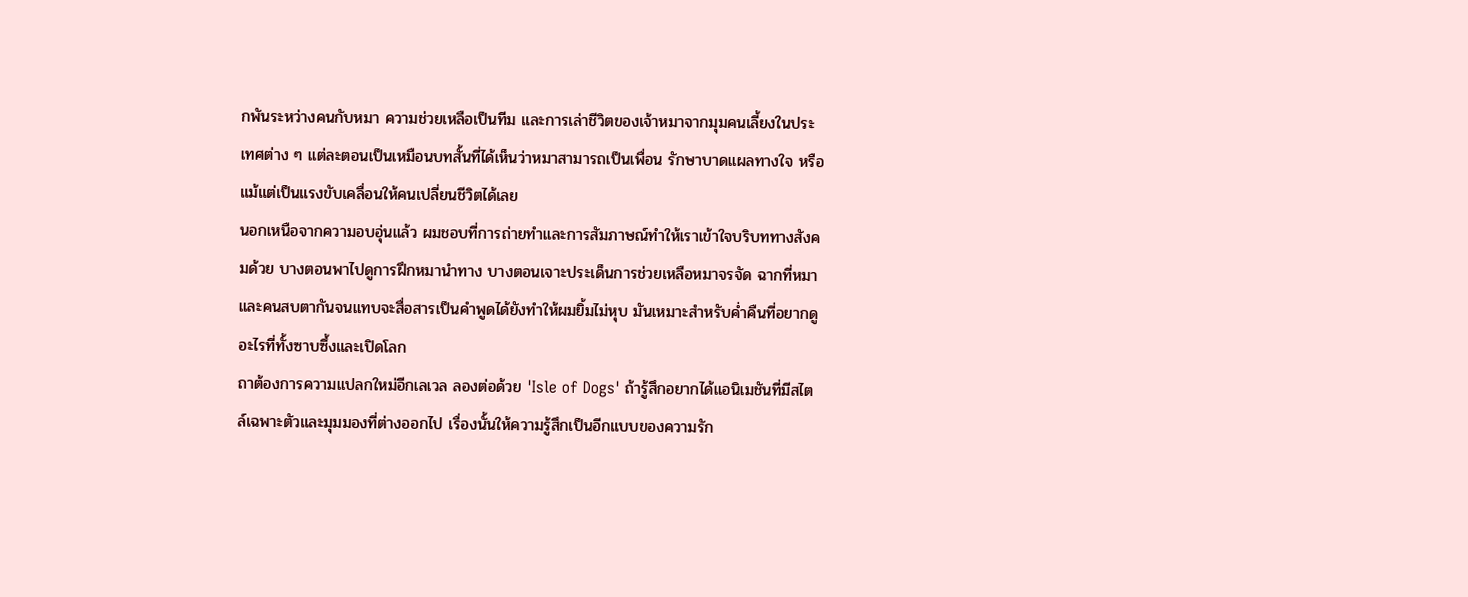กพันระหว่างคนกับหมา ความช่วยเหลือเป็นทีม และการเล่าชีวิตของเจ้าหมาจากมุมคนเลี้ยงในประเทศต่าง ๆ แต่ละตอนเป็นเหมือนบทสั้นที่ได้เห็นว่าหมาสามารถเป็นเพื่อน รักษาบาดแผลทางใจ หรือแม้แต่เป็นแรงขับเคลื่อนให้คนเปลี่ยนชีวิตได้เลย
นอกเหนือจากความอบอุ่นแล้ว ผมชอบที่การถ่ายทำและการสัมภาษณ์ทำให้เราเข้าใจบริบททางสังคมด้วย บางตอนพาไปดูการฝึกหมานำทาง บางตอนเจาะประเด็นการช่วยเหลือหมาจรจัด ฉากที่หมาและคนสบตากันจนแทบจะสื่อสารเป็นคำพูดได้ยังทำให้ผมยิ้มไม่หุบ มันเหมาะสำหรับค่ำคืนที่อยากดูอะไรที่ทั้งซาบซึ้งและเปิดโลก
ถาต้องการความแปลกใหม่อีกเลเวล ลองต่อด้วย 'Isle of Dogs' ถ้ารู้สึกอยากได้แอนิเมชันที่มีสไตล์เฉพาะตัวและมุมมองที่ต่างออกไป เรื่องนั้นให้ความรู้สึกเป็นอีกแบบของความรัก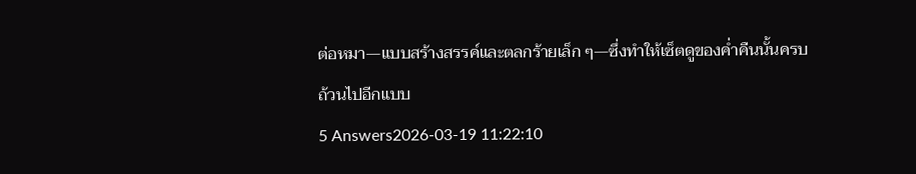ต่อหมา—แบบสร้างสรรค์และตลกร้ายเล็ก ๆ—ซึ่งทำให้เซ็ตดูของค่ำคืนนั้นครบถ้วนไปอีกแบบ
5 Answers2026-03-19 11:22:10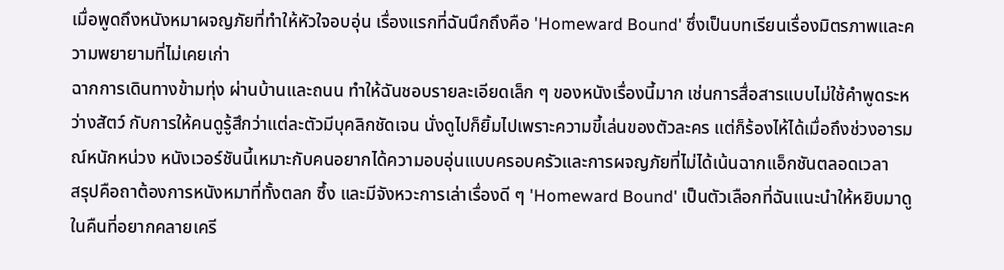เมื่อพูดถึงหนังหมาผจญภัยที่ทำให้หัวใจอบอุ่น เรื่องแรกที่ฉันนึกถึงคือ 'Homeward Bound' ซึ่งเป็นบทเรียนเรื่องมิตรภาพและความพยายามที่ไม่เคยเก่า
ฉากการเดินทางข้ามทุ่ง ผ่านบ้านและถนน ทำให้ฉันชอบรายละเอียดเล็ก ๆ ของหนังเรื่องนี้มาก เช่นการสื่อสารแบบไม่ใช้คำพูดระหว่างสัตว์ กับการให้คนดูรู้สึกว่าแต่ละตัวมีบุคลิกชัดเจน นั่งดูไปก็ยิ้มไปเพราะความขี้เล่นของตัวละคร แต่ก็ร้องไห้ได้เมื่อถึงช่วงอารมณ์หนักหน่วง หนังเวอร์ชันนี้เหมาะกับคนอยากได้ความอบอุ่นแบบครอบครัวและการผจญภัยที่ไม่ได้เน้นฉากแอ็กชันตลอดเวลา
สรุปคือถาต้องการหนังหมาที่ทั้งตลก ซึ้ง และมีจังหวะการเล่าเรื่องดี ๆ 'Homeward Bound' เป็นตัวเลือกที่ฉันแนะนำให้หยิบมาดูในคืนที่อยากคลายเครี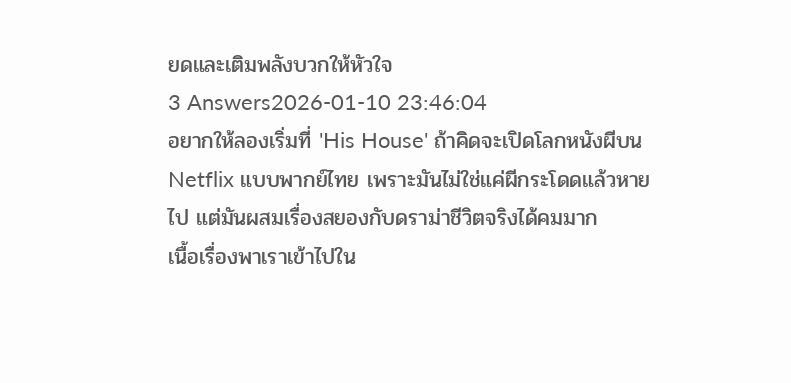ยดและเติมพลังบวกให้หัวใจ
3 Answers2026-01-10 23:46:04
อยากให้ลองเริ่มที่ 'His House' ถ้าคิดจะเปิดโลกหนังผีบน Netflix แบบพากย์ไทย เพราะมันไม่ใช่แค่ผีกระโดดแล้วหายไป แต่มันผสมเรื่องสยองกับดราม่าชีวิตจริงได้คมมาก
เนื้อเรื่องพาเราเข้าไปใน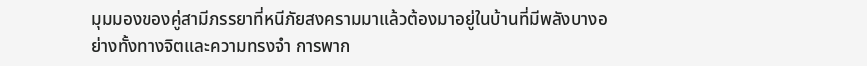มุมมองของคู่สามีภรรยาที่หนีภัยสงครามมาแล้วต้องมาอยู่ในบ้านที่มีพลังบางอย่างทั้งทางจิตและความทรงจำ การพาก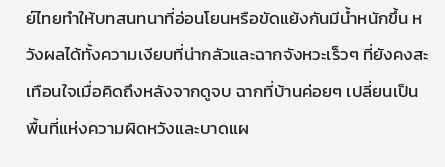ย์ไทยทำให้บทสนทนาที่อ่อนโยนหรือขัดแย้งกันมีน้ำหนักขึ้น หวังผลได้ทั้งความเงียบที่น่ากลัวและฉากจังหวะเร็วๆ ที่ยังคงสะเทือนใจเมื่อคิดถึงหลังจากดูจบ ฉากที่บ้านค่อยๆ เปลี่ยนเป็นพื้นที่แห่งความผิดหวังและบาดแผ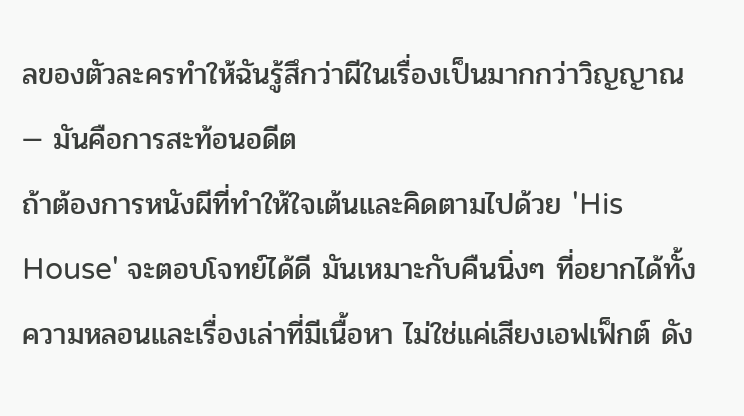ลของตัวละครทำให้ฉันรู้สึกว่าผีในเรื่องเป็นมากกว่าวิญญาณ — มันคือการสะท้อนอดีต
ถ้าต้องการหนังผีที่ทำให้ใจเต้นและคิดตามไปด้วย 'His House' จะตอบโจทย์ได้ดี มันเหมาะกับคืนนิ่งๆ ที่อยากได้ทั้งความหลอนและเรื่องเล่าที่มีเนื้อหา ไม่ใช่แค่เสียงเอฟเฟ็กต์ ดัง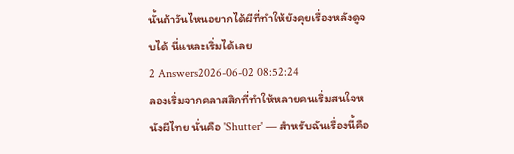นั้นถ้าวันไหนอยากได้ผีที่ทำให้ยังคุยเรื่องหลังดูจบได้ นี่แหละเริ่มได้เลย
2 Answers2026-06-02 08:52:24
ลองเริ่มจากคลาสสิกที่ทำให้หลายคนเริ่มสนใจหนังผีไทย นั่นคือ 'Shutter' — สำหรับฉันเรื่องนี้คือ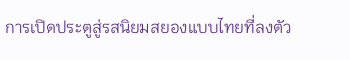การเปิดประตูสู่รสนิยมสยองแบบไทยที่ลงตัว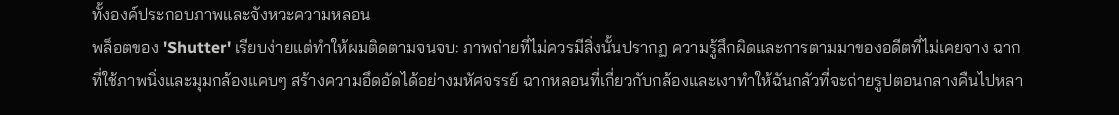ทั้งองค์ประกอบภาพและจังหวะความหลอน
พล็อตของ 'Shutter' เรียบง่ายแต่ทำให้ผมติดตามจนจบ: ภาพถ่ายที่ไม่ควรมีสิ่งนั้นปรากฏ ความรู้สึกผิดและการตามมาของอดีตที่ไม่เคยจาง ฉากที่ใช้ภาพนิ่งและมุมกล้องแคบๆ สร้างความอึดอัดได้อย่างมหัศจรรย์ ฉากหลอนที่เกี่ยวกับกล้องและเงาทำให้ฉันกลัวที่จะถ่ายรูปตอนกลางคืนไปหลา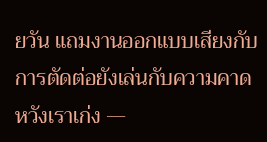ยวัน แถมงานออกแบบเสียงกับการตัดต่อยังเล่นกับความคาดหวังเราเก่ง —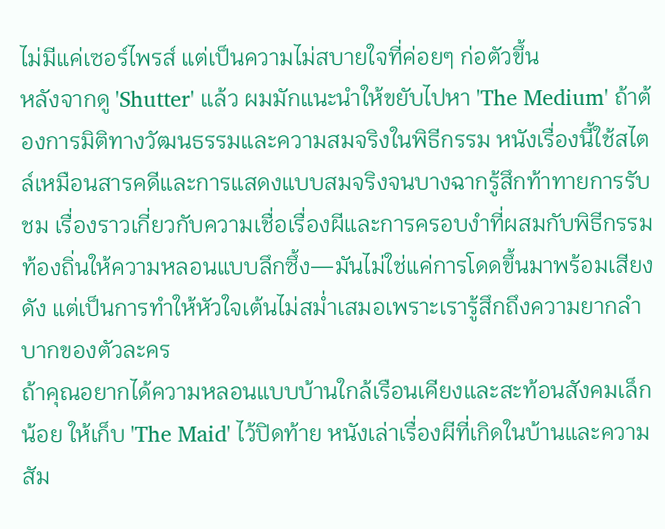ไม่มีแค่เซอร์ไพรส์ แต่เป็นความไม่สบายใจที่ค่อยๆ ก่อตัวขึ้น
หลังจากดู 'Shutter' แล้ว ผมมักแนะนำให้ขยับไปหา 'The Medium' ถ้าต้องการมิติทางวัฒนธรรมและความสมจริงในพิธีกรรม หนังเรื่องนี้ใช้สไตล์เหมือนสารคดีและการแสดงแบบสมจริงจนบางฉากรู้สึกท้าทายการรับชม เรื่องราวเกี่ยวกับความเชื่อเรื่องผีและการครอบงำที่ผสมกับพิธีกรรมท้องถิ่นให้ความหลอนแบบลึกซึ้ง—มันไม่ใช่แค่การโดดขึ้นมาพร้อมเสียงดัง แต่เป็นการทำให้หัวใจเต้นไม่สม่ำเสมอเพราะเรารู้สึกถึงความยากลำบากของตัวละคร
ถ้าคุณอยากได้ความหลอนแบบบ้านใกล้เรือนเคียงและสะท้อนสังคมเล็กน้อย ให้เก็บ 'The Maid' ไว้ปิดท้าย หนังเล่าเรื่องผีที่เกิดในบ้านและความสัม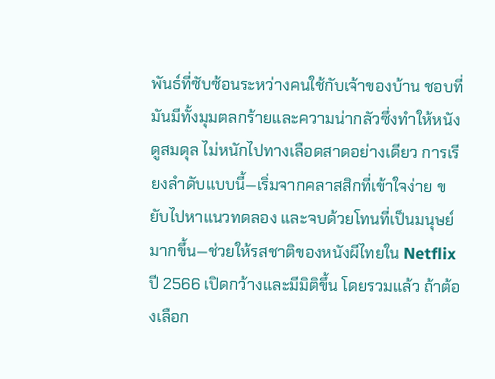พันธ์ที่ซับซ้อนระหว่างคนใช้กับเจ้าของบ้าน ชอบที่มันมีทั้งมุมตลกร้ายและความน่ากลัวซึ่งทำให้หนังดูสมดุล ไม่หนักไปทางเลือดสาดอย่างเดียว การเรียงลำดับแบบนี้—เริ่มจากคลาสสิกที่เข้าใจง่าย ขยับไปหาแนวทดลอง และจบด้วยโทนที่เป็นมนุษย์มากขึ้น—ช่วยให้รสชาติของหนังผีไทยใน Netflix ปี 2566 เปิดกว้างและมีมิติขึ้น โดยรวมแล้ว ถ้าต้องเลือก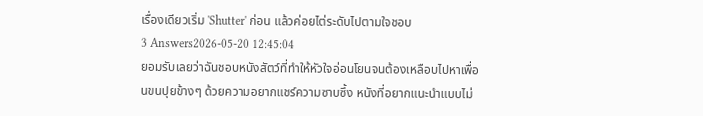เรื่องเดียวเริ่ม 'Shutter' ก่อน แล้วค่อยไต่ระดับไปตามใจชอบ
3 Answers2026-05-20 12:45:04
ยอมรับเลยว่าฉันชอบหนังสัตว์ที่ทำให้หัวใจอ่อนโยนจนต้องเหลือบไปหาเพื่อนขนปุยข้างๆ ด้วยความอยากแชร์ความซาบซึ้ง หนังที่อยากแนะนำแบบไม่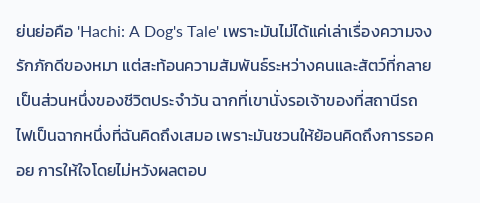ย่นย่อคือ 'Hachi: A Dog's Tale' เพราะมันไม่ได้แค่เล่าเรื่องความจงรักภักดีของหมา แต่สะท้อนความสัมพันธ์ระหว่างคนและสัตว์ที่กลายเป็นส่วนหนึ่งของชีวิตประจำวัน ฉากที่เขานั่งรอเจ้าของที่สถานีรถไฟเป็นฉากหนึ่งที่ฉันคิดถึงเสมอ เพราะมันชวนให้ย้อนคิดถึงการรอคอย การให้ใจโดยไม่หวังผลตอบ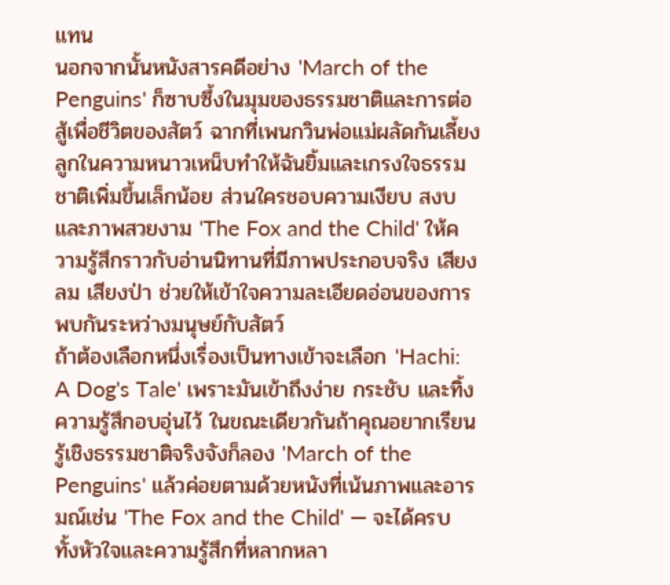แทน
นอกจากนั้นหนังสารคดีอย่าง 'March of the Penguins' ก็ซาบซึ้งในมุมของธรรมชาติและการต่อสู้เพื่อชีวิตของสัตว์ ฉากที่เพนกวินพ่อแม่ผลัดกันเลี้ยงลูกในความหนาวเหน็บทำให้ฉันยิ้มและเกรงใจธรรมชาติเพิ่มขึ้นเล็กน้อย ส่วนใครชอบความเงียบ สงบ และภาพสวยงาม 'The Fox and the Child' ให้ความรู้สึกราวกับอ่านนิทานที่มีภาพประกอบจริง เสียงลม เสียงป่า ช่วยให้เข้าใจความละเอียดอ่อนของการพบกันระหว่างมนุษย์กับสัตว์
ถ้าต้องเลือกหนึ่งเรื่องเป็นทางเข้าจะเลือก 'Hachi: A Dog's Tale' เพราะมันเข้าถึงง่าย กระชับ และทิ้งความรู้สึกอบอุ่นไว้ ในขณะเดียวกันถ้าคุณอยากเรียนรู้เชิงธรรมชาติจริงจังก็ลอง 'March of the Penguins' แล้วค่อยตามด้วยหนังที่เน้นภาพและอารมณ์เช่น 'The Fox and the Child' — จะได้ครบทั้งหัวใจและความรู้สึกที่หลากหลา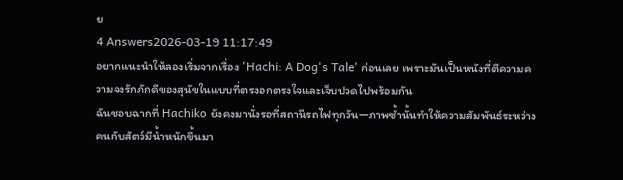ย
4 Answers2026-03-19 11:17:49
อยากแนะนำให้ลองเริ่มจากเรื่อง 'Hachi: A Dog's Tale' ก่อนเลย เพราะมันเป็นหนังที่ตีความความจงรักภักดีของสุนัขในแบบที่ตรงอกตรงใจและเจ็บปวดไปพร้อมกัน
ฉันชอบฉากที่ Hachiko ยังคงมานั่งรอที่สถานีรถไฟทุกวัน—ภาพซ้ำนั้นทำให้ความสัมพันธ์ระหว่างคนกับสัตว์มีน้ำหนักขึ้นมา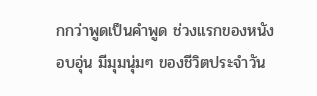กกว่าพูดเป็นคำพูด ช่วงแรกของหนังอบอุ่น มีมุมนุ่มๆ ของชีวิตประจำวัน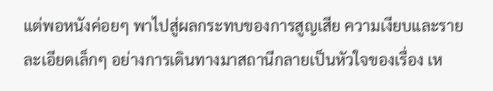แต่พอหนังค่อยๆ พาไปสู่ผลกระทบของการสูญเสีย ความเงียบและรายละเอียดเล็กๆ อย่างการเดินทางมาสถานีกลายเป็นหัวใจของเรื่อง เห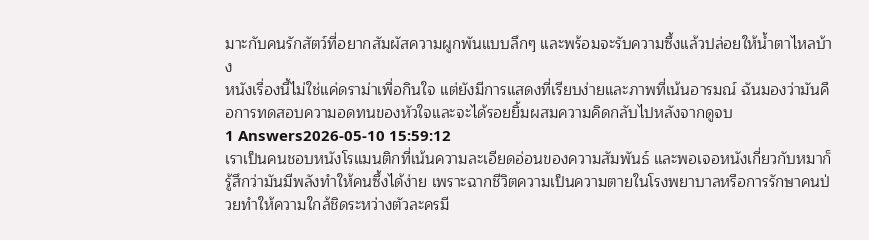มาะกับคนรักสัตว์ที่อยากสัมผัสความผูกพันแบบลึกๆ และพร้อมจะรับความซึ้งแล้วปล่อยให้น้ำตาไหลบ้าง
หนังเรื่องนี้ไม่ใช่แค่ดราม่าเพื่อกินใจ แต่ยังมีการแสดงที่เรียบง่ายและภาพที่เน้นอารมณ์ ฉันมองว่ามันคือการทดสอบความอดทนของหัวใจและจะได้รอยยิ้มผสมความคิดกลับไปหลังจากดูจบ
1 Answers2026-05-10 15:59:12
เราเป็นคนชอบหนังโรแมนติกที่เน้นความละเอียดอ่อนของความสัมพันธ์ และพอเจอหนังเกี่ยวกับหมาก็รู้สึกว่ามันมีพลังทำให้คนซึ้งได้ง่าย เพราะฉากชีวิตความเป็นความตายในโรงพยาบาลหรือการรักษาคนป่วยทำให้ความใกล้ชิดระหว่างตัวละครมี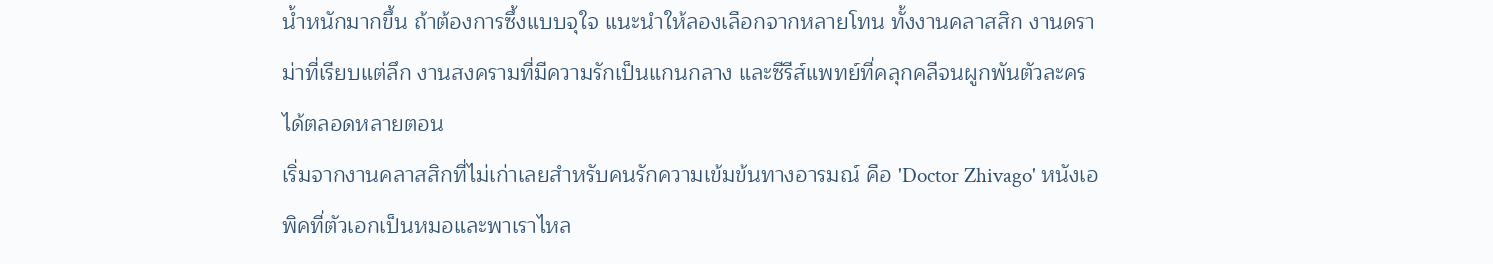น้ำหนักมากขึ้น ถ้าต้องการซึ้งแบบจุใจ แนะนำให้ลองเลือกจากหลายโทน ทั้งงานคลาสสิก งานดราม่าที่เรียบแต่ลึก งานสงครามที่มีความรักเป็นแกนกลาง และซีรีส์แพทย์ที่คลุกคลีจนผูกพันตัวละครได้ตลอดหลายตอน
เริ่มจากงานคลาสสิกที่ไม่เก่าเลยสำหรับคนรักความเข้มข้นทางอารมณ์ คือ 'Doctor Zhivago' หนังเอพิคที่ตัวเอกเป็นหมอและพาเราไหล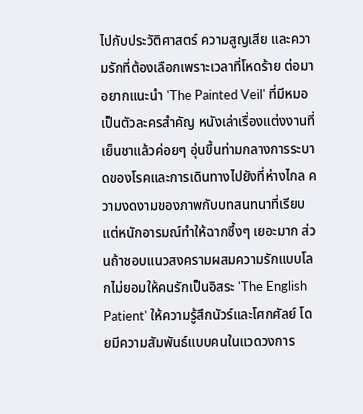ไปกับประวัติศาสตร์ ความสูญเสีย และความรักที่ต้องเลือกเพราะเวลาที่โหดร้าย ต่อมาอยากแนะนำ 'The Painted Veil' ที่มีหมอเป็นตัวละครสำคัญ หนังเล่าเรื่องแต่งงานที่เย็นชาแล้วค่อยๆ อุ่นขึ้นท่ามกลางการระบาดของโรคและการเดินทางไปยังที่ห่างไกล ความงดงามของภาพกับบทสนทนาที่เรียบแต่หนักอารมณ์ทำให้ฉากซึ้งๆ เยอะมาก ส่วนถ้าชอบแนวสงครามผสมความรักแบบโลกไม่ยอมให้คนรักเป็นอิสระ 'The English Patient' ให้ความรู้สึกนัวร์และโศกศัลย์ โดยมีความสัมพันธ์แบบคนในแวดวงการ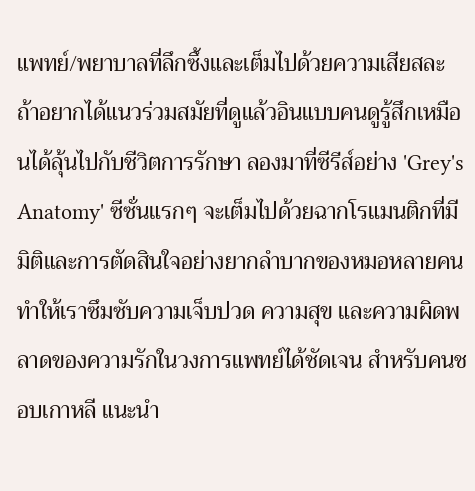แพทย์/พยาบาลที่ลึกซึ้งและเต็มไปด้วยความเสียสละ
ถ้าอยากได้แนวร่วมสมัยที่ดูแล้วอินแบบคนดูรู้สึกเหมือนได้ลุ้นไปกับชีวิตการรักษา ลองมาที่ซีรีส์อย่าง 'Grey's Anatomy' ซีซั่นแรกๆ จะเต็มไปด้วยฉากโรแมนติกที่มีมิติและการตัดสินใจอย่างยากลำบากของหมอหลายคน ทำให้เราซึมซับความเจ็บปวด ความสุข และความผิดพลาดของความรักในวงการแพทย์ได้ชัดเจน สำหรับคนชอบเกาหลี แนะนำ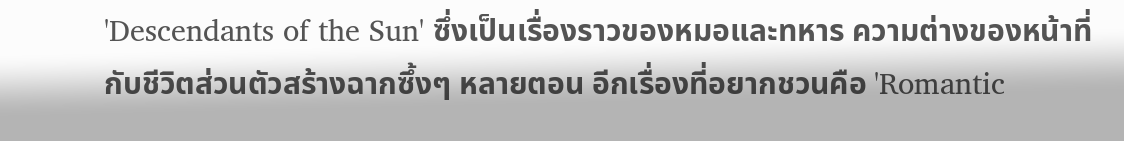'Descendants of the Sun' ซึ่งเป็นเรื่องราวของหมอและทหาร ความต่างของหน้าที่กับชีวิตส่วนตัวสร้างฉากซึ้งๆ หลายตอน อีกเรื่องที่อยากชวนคือ 'Romantic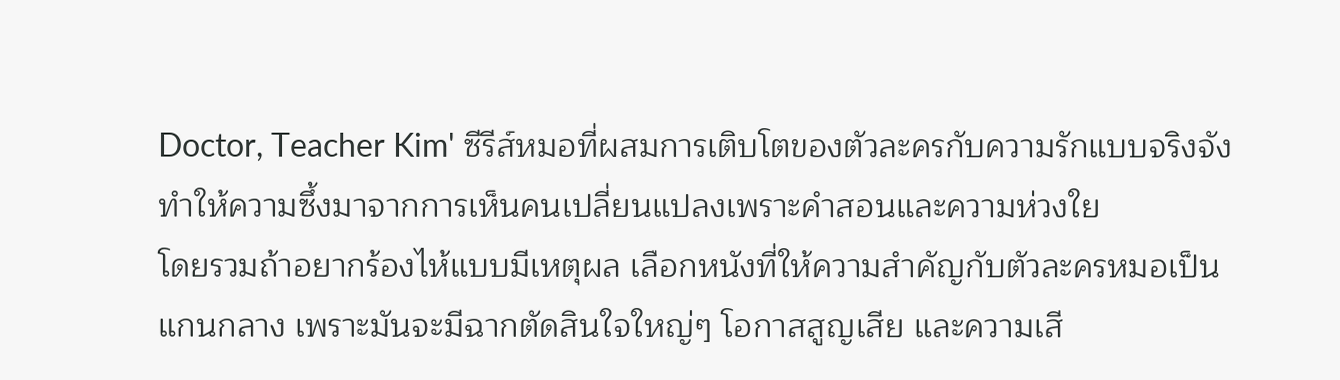Doctor, Teacher Kim' ซีรีส์หมอที่ผสมการเติบโตของตัวละครกับความรักแบบจริงจัง ทำให้ความซึ้งมาจากการเห็นคนเปลี่ยนแปลงเพราะคำสอนและความห่วงใย
โดยรวมถ้าอยากร้องไห้แบบมีเหตุผล เลือกหนังที่ให้ความสำคัญกับตัวละครหมอเป็นแกนกลาง เพราะมันจะมีฉากตัดสินใจใหญ่ๆ โอกาสสูญเสีย และความเสี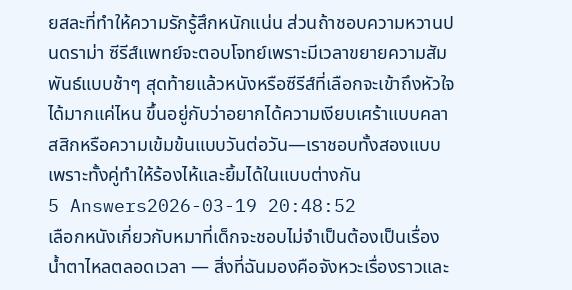ยสละที่ทำให้ความรักรู้สึกหนักแน่น ส่วนถ้าชอบความหวานปนดราม่า ซีรีส์แพทย์จะตอบโจทย์เพราะมีเวลาขยายความสัมพันธ์แบบช้าๆ สุดท้ายแล้วหนังหรือซีรีส์ที่เลือกจะเข้าถึงหัวใจได้มากแค่ไหน ขึ้นอยู่กับว่าอยากได้ความเงียบเศร้าแบบคลาสสิกหรือความเข้มข้นแบบวันต่อวัน—เราชอบทั้งสองแบบเพราะทั้งคู่ทำให้ร้องไห้และยิ้มได้ในแบบต่างกัน
5 Answers2026-03-19 20:48:52
เลือกหนังเกี่ยวกับหมาที่เด็กจะชอบไม่จำเป็นต้องเป็นเรื่องน้ำตาไหลตลอดเวลา — สิ่งที่ฉันมองคือจังหวะเรื่องราวและ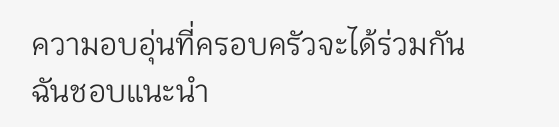ความอบอุ่นที่ครอบครัวจะได้ร่วมกัน
ฉันชอบแนะนำ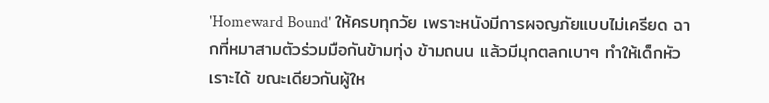'Homeward Bound' ให้ครบทุกวัย เพราะหนังมีการผจญภัยแบบไม่เครียด ฉากที่หมาสามตัวร่วมมือกันข้ามทุ่ง ข้ามถนน แล้วมีมุกตลกเบาๆ ทำให้เด็กหัวเราะได้ ขณะเดียวกันผู้ให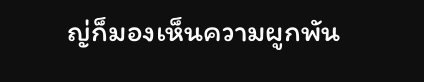ญ่ก็มองเห็นความผูกพัน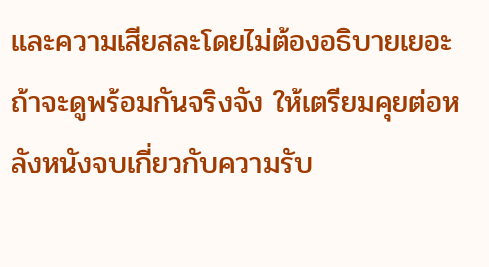และความเสียสละโดยไม่ต้องอธิบายเยอะ
ถ้าจะดูพร้อมกันจริงจัง ให้เตรียมคุยต่อหลังหนังจบเกี่ยวกับความรับ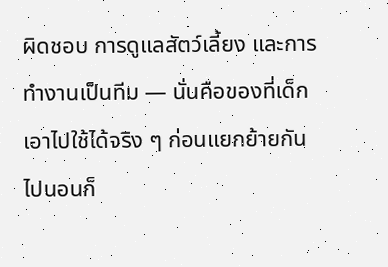ผิดชอบ การดูแลสัตว์เลี้ยง และการทำงานเป็นทีม — นั่นคือของที่เด็กเอาไปใช้ได้จริง ๆ ก่อนแยกย้ายกันไปนอนก็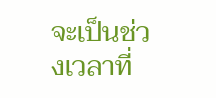จะเป็นช่วงเวลาที่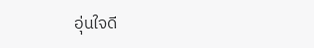อุ่นใจดี